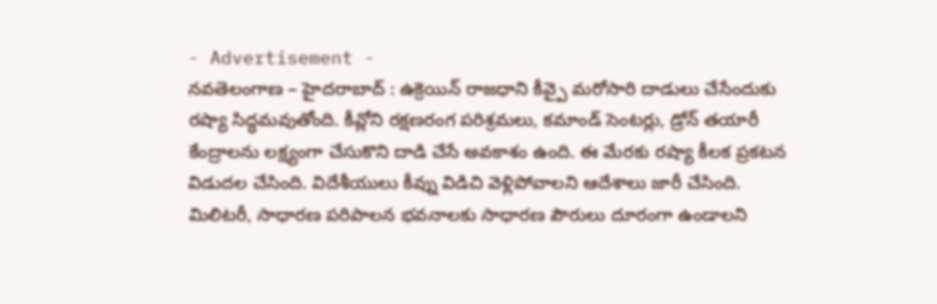- Advertisement -
నవతెలంగాణ – హైదరాబాద్ : ఉక్రెయిన్ రాజధాని కీవ్పై మరోసారి దాడులు చేసేందుకు రష్యా సిద్ధమవుతోంది. కీవ్లోని రక్షణరంగ పరిశ్రమలు, కమాండ్ సెంటర్లు, డ్రోన్ తయారీ కేంద్రాలను లక్ష్యంగా చేసుకొని దాడి చేసే అవకాశం ఉంది. ఈ మేరకు రష్యా కీలక ప్రకటన విడుదల చేసింది. విదేశీయులు కీవ్ను విడిచి వెళ్లిపోవాలని ఆదేశాలు జారీ చేసింది. మిలిటరీ, సాధారణ పరిపాలన భవనాలకు సాధారణ పౌరులు దూరంగా ఉండాలని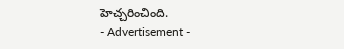హెచ్చరించింది.
- Advertisement -